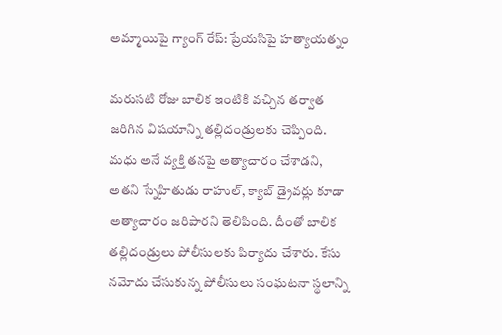అమ్మాయిపై గ్యాంగ్ రేప్: ప్రేయసిపై హత్యాయత్నం

మరుసటి రోజు బాలిక ఇంటికి వచ్చిన తర్వాత జరిగిన విషయాన్ని తల్లిదండ్రులకు చెప్పింది. మధు అనే వ్యక్తి తనపై అత్యాచారం చేశాడని, అతని స్నేహితుడు రాహుల్, క్యాబ్ డ్రైవర్లు కూడా అత్యాచారం జరిపారని తెలిపింది. దీంతో బాలిక తల్లిదండ్రులు పోలీసులకు పిర్యాదు చేశారు. కేసు నమోదు చేసుకున్న పోలీసులు సంఘటనా స్థలాన్ని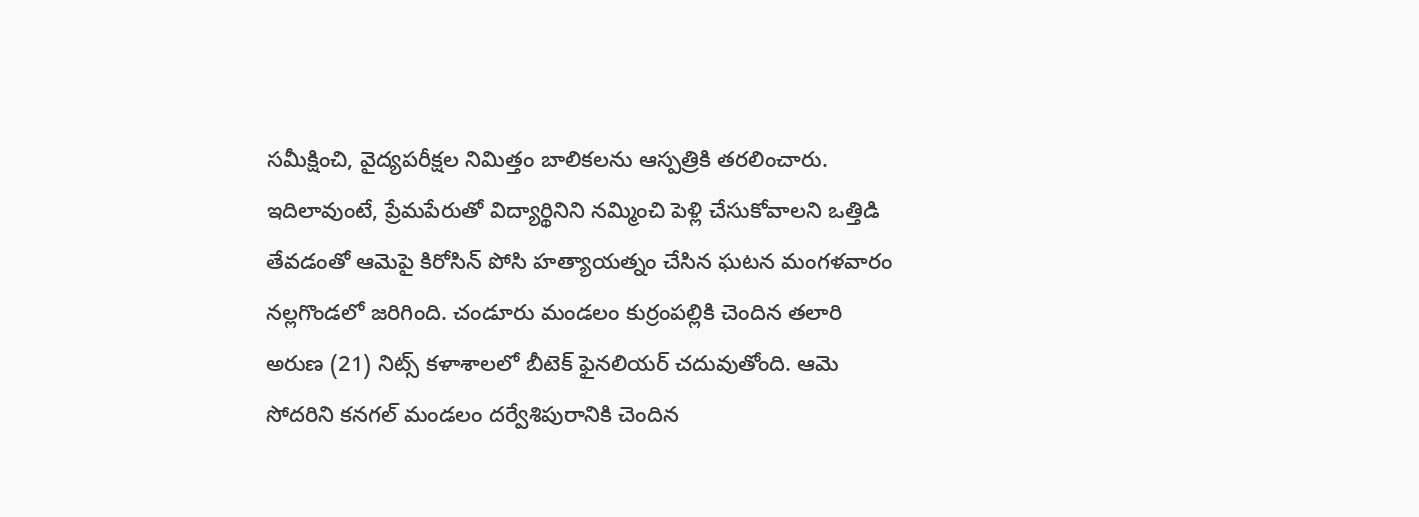సమీక్షించి, వైద్యపరీక్షల నిమిత్తం బాలికలను ఆస్పత్రికి తరలించారు.
ఇదిలావుంటే, ప్రేమపేరుతో విద్యార్థినిని నమ్మించి పెళ్లి చేసుకోవాలని ఒత్తిడి తేవడంతో ఆమెపై కిరోసిన్ పోసి హత్యాయత్నం చేసిన ఘటన మంగళవారం నల్లగొండలో జరిగింది. చండూరు మండలం కుర్రంపల్లికి చెందిన తలారి అరుణ (21) నిట్స్ కళాశాలలో బీటెక్ ఫైనలియర్ చదువుతోంది. ఆమె సోదరిని కనగల్ మండలం దర్వేశిపురానికి చెందిన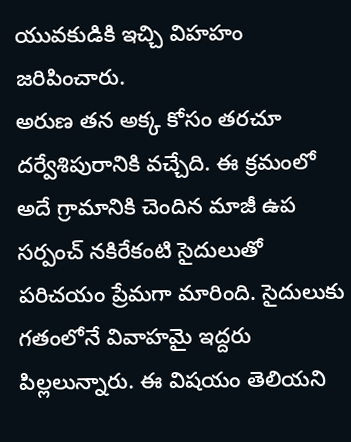యువకుడికి ఇచ్చి విహహం జరిపించారు.
అరుణ తన అక్క కోసం తరచూ దర్వేశిపురానికి వచ్చేది. ఈ క్రమంలో అదే గ్రామానికి చెందిన మాజీ ఉప సర్పంచ్ నకిరేకంటి సైదులుతో పరిచయం ప్రేమగా మారింది. సైదులుకు గతంలోనే వివాహమై ఇద్దరు పిల్లలున్నారు. ఈ విషయం తెలియని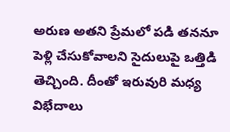అరుణ అతని ప్రేమలో పడి తననూ పెళ్లి చేసుకోవాలని సైదులుపై ఒత్తిడి తెచ్చింది. దీంతో ఇరువురి మధ్య విభేదాలు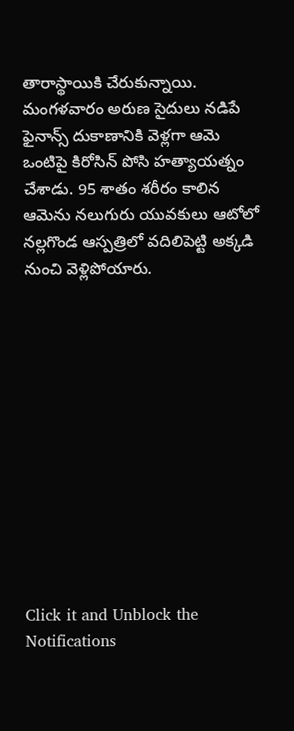తారాస్థాయికి చేరుకున్నాయి.
మంగళవారం అరుణ సైదులు నడిపే ఫైనాన్స్ దుకాణానికి వెళ్లగా ఆమె ఒంటిపై కిరోసిన్ పోసి హత్యాయత్నం చేశాడు. 95 శాతం శరీరం కాలిన ఆమెను నలుగురు యువకులు ఆటోలో నల్లగొండ ఆస్పత్రిలో వదిలిపెట్టి అక్కడి నుంచి వెళ్లిపోయారు.












Click it and Unblock the Notifications